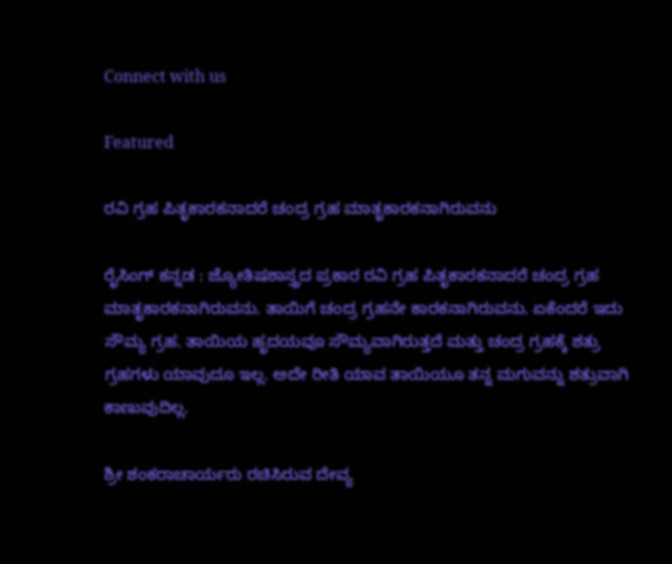Connect with us

Featured

ರವಿ ಗ್ರಹ ಪಿತೃಕಾರಕನಾದರೆ ಚಂದ್ರ ಗ್ರಹ ಮಾತೃಕಾರಕನಾಗಿರುವನು

ರೈಸಿಂಗ್ ಕನ್ನಡ : ಜ್ಯೋತಿಷಶಾಸ್ತ್ರದ ಪ್ರಕಾರ ರವಿ ಗ್ರಹ ಪಿತೃಕಾರಕನಾದರೆ ಚಂದ್ರ ಗ್ರಹ ಮಾತೃಕಾರಕನಾಗಿರುವನು. ತಾಯಿಗೆ ಚಂದ್ರ ಗ್ರಹನೇ ಕಾರಕನಾಗಿರುವನು. ಏಕೆಂದರೆ ಇದು ಸೌಮ್ಯ ಗ್ರಹ. ತಾಯಿಯ ಹೃದಯವೂ ಸೌಮ್ಯವಾಗಿರುತ್ತದೆ ಮತ್ತು ಚಂದ್ರ ಗ್ರಹಕ್ಕೆ ಶತ್ರು ಗ್ರಹಗಳು ಯಾವುದೂ ಇಲ್ಲ. ಅದೇ ರೀತಿ ಯಾವ ತಾಯಿಯೂ ತನ್ನ ಮಗುವನ್ನು ಶತ್ರುವಾಗಿ ಕಾಣುವುದಿಲ್ಲ.

ಶ್ರೀ ಶಂಕರಾಚಾರ್ಯರು ರಚಿಸಿರುವ ದೇವ್ಯ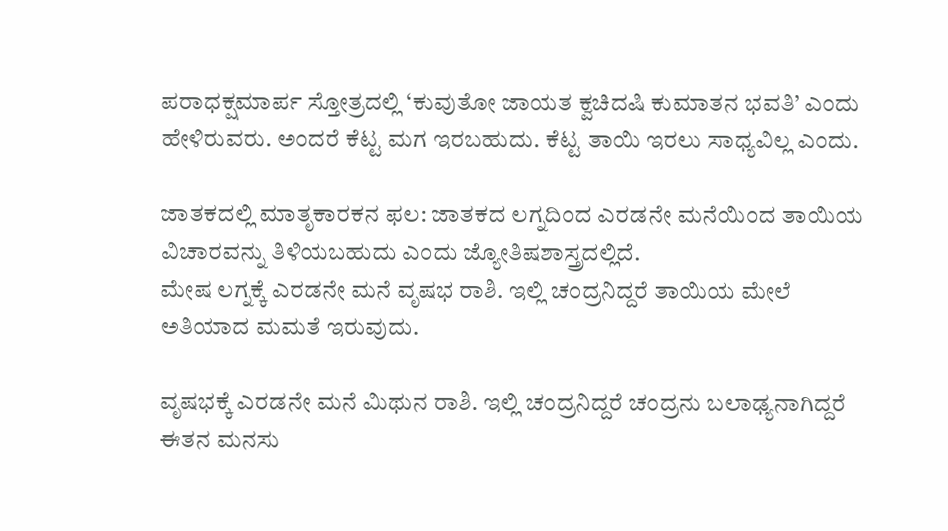ಪರಾಧಕ್ಷಮಾರ್ಪ ಸ್ತೋತ್ರದಲ್ಲಿ ‘ಕುವುತೋ ಜಾಯತ ಕ್ವಚಿದಷಿ ಕುಮಾತನ ಭವತಿ’ ಎಂದು ಹೇಳಿರುವರು. ಅಂದರೆ ಕೆಟ್ಟ ಮಗ ಇರಬಹುದು. ಕೆಟ್ಟ ತಾಯಿ ಇರಲು ಸಾಧ್ಯವಿಲ್ಲ ಎಂದು.

ಜಾತಕದಲ್ಲಿ ಮಾತೃಕಾರಕನ ಫಲ: ಜಾತಕದ ಲಗ್ನದಿಂದ ಎರಡನೇ ಮನೆಯಿಂದ ತಾಯಿಯ ವಿಚಾರವನ್ನು ತಿಳಿಯಬಹುದು ಎಂದು ಜ್ಯೋತಿಷಶಾಸ್ತ್ರದಲ್ಲಿದೆ.
ಮೇಷ ಲಗ್ನಕ್ಕೆ ಎರಡನೇ ಮನೆ ವೃಷಭ ರಾಶಿ. ಇಲ್ಲಿ ಚಂದ್ರನಿದ್ದರೆ ತಾಯಿಯ ಮೇಲೆ ಅತಿಯಾದ ಮಮತೆ ಇರುವುದು.

ವೃಷಭಕ್ಕೆ ಎರಡನೇ ಮನೆ ಮಿಥುನ ರಾಶಿ. ಇಲ್ಲಿ ಚಂದ್ರನಿದ್ದರೆ ಚಂದ್ರನು ಬಲಾಢ್ಯನಾಗಿದ್ದರೆ ಈತನ ಮನಸು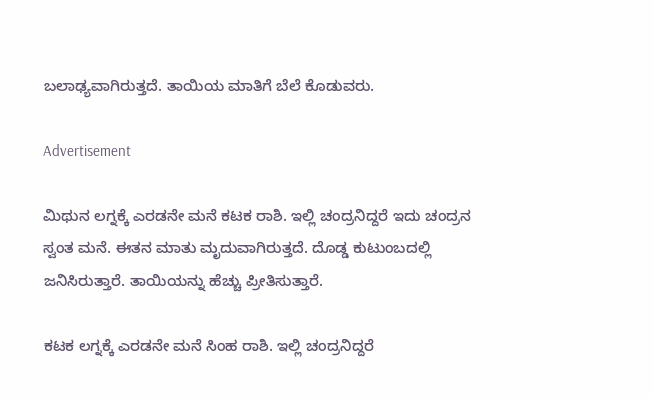ಬಲಾಢ್ಯವಾಗಿರುತ್ತದೆ. ತಾಯಿಯ ಮಾತಿಗೆ ಬೆಲೆ ಕೊಡುವರು.

Advertisement

ಮಿಥುನ ಲಗ್ನಕ್ಕೆ ಎರಡನೇ ಮನೆ ಕಟಕ ರಾಶಿ. ಇಲ್ಲಿ ಚಂದ್ರನಿದ್ದರೆ ಇದು ಚಂದ್ರನ ಸ್ವಂತ ಮನೆ. ಈತನ ಮಾತು ಮೃದುವಾಗಿರುತ್ತದೆ. ದೊಡ್ಡ ಕುಟುಂಬದಲ್ಲಿ ಜನಿಸಿರುತ್ತಾರೆ. ತಾಯಿಯನ್ನು ಹೆಚ್ಚು ಪ್ರೀತಿಸುತ್ತಾರೆ.

ಕಟಕ ಲಗ್ನಕ್ಕೆ ಎರಡನೇ ಮನೆ ಸಿಂಹ ರಾಶಿ. ಇಲ್ಲಿ ಚಂದ್ರನಿದ್ದರೆ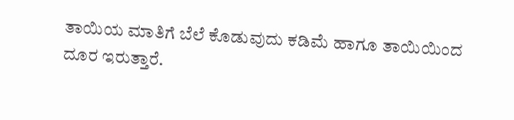ತಾಯಿಯ ಮಾತಿಗೆ ಬೆಲೆ ಕೊಡುವುದು ಕಡಿಮೆ ಹಾಗೂ ತಾಯಿಯಿಂದ ದೂರ ಇರುತ್ತಾರೆ.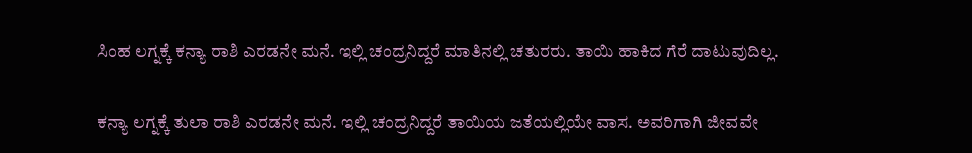ಸಿಂಹ ಲಗ್ನಕ್ಕೆ ಕನ್ಯಾ ರಾಶಿ ಎರಡನೇ ಮನೆ. ಇಲ್ಲಿ ಚಂದ್ರನಿದ್ದರೆ ಮಾತಿನಲ್ಲಿ ಚತುರರು. ತಾಯಿ ಹಾಕಿದ ಗೆರೆ ದಾಟುವುದಿಲ್ಲ.

ಕನ್ಯಾ ಲಗ್ನಕ್ಕೆ ತುಲಾ ರಾಶಿ ಎರಡನೇ ಮನೆ. ಇಲ್ಲಿ ಚಂದ್ರನಿದ್ದರೆ ತಾಯಿಯ ಜತೆಯಲ್ಲಿಯೇ ವಾಸ. ಅವರಿಗಾಗಿ ಜೀವವೇ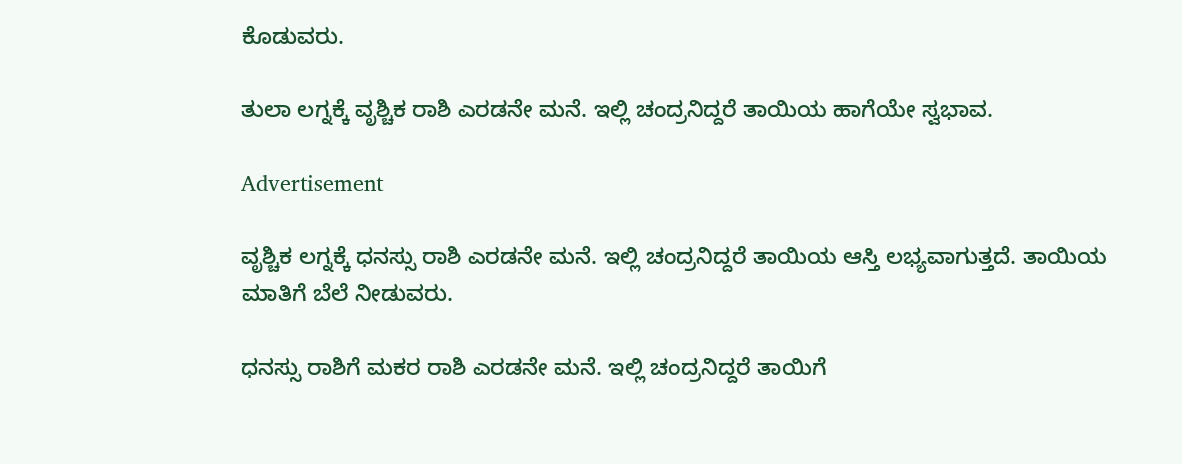ಕೊಡುವರು.

ತುಲಾ ಲಗ್ನಕ್ಕೆ ವೃಶ್ಚಿಕ ರಾಶಿ ಎರಡನೇ ಮನೆ. ಇಲ್ಲಿ ಚಂದ್ರನಿದ್ದರೆ ತಾಯಿಯ ಹಾಗೆಯೇ ಸ್ವಭಾವ.

Advertisement

ವೃಶ್ಚಿಕ ಲಗ್ನಕ್ಕೆ ಧನಸ್ಸು ರಾಶಿ ಎರಡನೇ ಮನೆ. ಇಲ್ಲಿ ಚಂದ್ರನಿದ್ದರೆ ತಾಯಿಯ ಆಸ್ತಿ ಲಭ್ಯವಾಗುತ್ತದೆ. ತಾಯಿಯ ಮಾತಿಗೆ ಬೆಲೆ ನೀಡುವರು.

ಧನಸ್ಸು ರಾಶಿಗೆ ಮಕರ ರಾಶಿ ಎರಡನೇ ಮನೆ. ಇಲ್ಲಿ ಚಂದ್ರನಿದ್ದರೆ ತಾಯಿಗೆ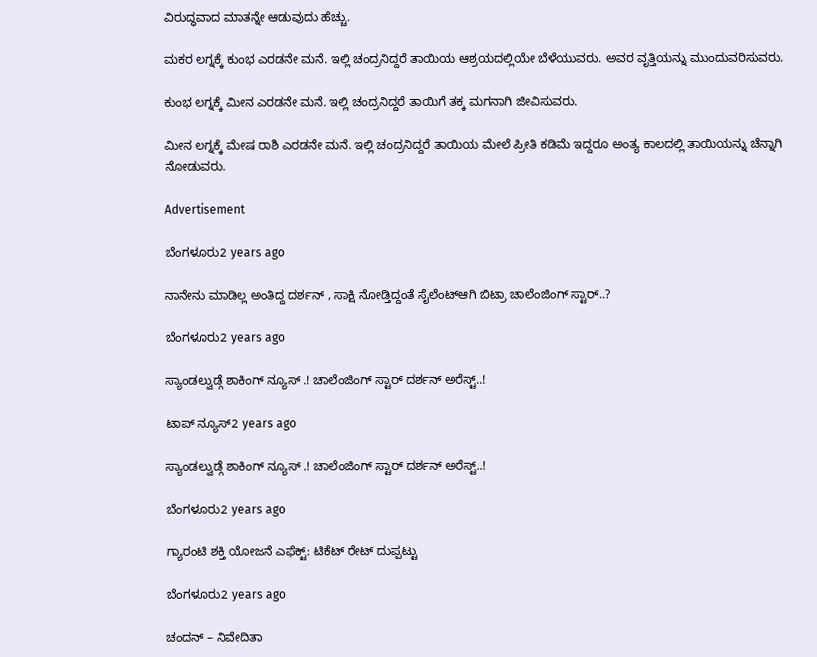ವಿರುದ್ಧವಾದ ಮಾತನ್ನೇ ಆಡುವುದು ಹೆಚ್ಚು.

ಮಕರ ಲಗ್ನಕ್ಕೆ ಕುಂಭ ಎರಡನೇ ಮನೆ. ಇಲ್ಲಿ ಚಂದ್ರನಿದ್ದರೆ ತಾಯಿಯ ಆಶ್ರಯದಲ್ಲಿಯೇ ಬೆಳೆಯುವರು. ಅವರ ವೃತ್ತಿಯನ್ನು ಮುಂದುವರಿಸುವರು.

ಕುಂಭ ಲಗ್ನಕ್ಕೆ ಮೀನ ಎರಡನೇ ಮನೆ. ಇಲ್ಲಿ ಚಂದ್ರನಿದ್ದರೆ ತಾಯಿಗೆ ತಕ್ಕ ಮಗನಾಗಿ ಜೀವಿಸುವರು.

ಮೀನ ಲಗ್ನಕ್ಕೆ ಮೇಷ ರಾಶಿ ಎರಡನೇ ಮನೆ. ಇಲ್ಲಿ ಚಂದ್ರನಿದ್ದರೆ ತಾಯಿಯ ಮೇಲೆ ಪ್ರೀತಿ ಕಡಿಮೆ ಇದ್ದರೂ ಅಂತ್ಯ ಕಾಲದಲ್ಲಿ ತಾಯಿಯನ್ನು ಚೆನ್ನಾಗಿ ನೋಡುವರು.

Advertisement

ಬೆಂಗಳೂರು2 years ago

ನಾನೇನು ಮಾಡಿಲ್ಲ ಅಂತಿದ್ದ ದರ್ಶನ್ , ಸಾಕ್ಷಿ ನೋಡ್ತಿದ್ದಂತೆ ಸೈಲೆಂಟ್ಆಗಿ ಬಿಟ್ರಾ ಚಾಲೆಂಜಿಂಗ್ ಸ್ಟಾರ್..?

ಬೆಂಗಳೂರು2 years ago

ಸ್ಯಾಂಡಲ್ವುಡ್ಗೆ ಶಾಕಿಂಗ್ ನ್ಯೂಸ್ .! ಚಾಲೆಂಜಿಂಗ್ ಸ್ಟಾರ್ ದರ್ಶನ್ ಅರೆಸ್ಟ್..!

ಟಾಪ್ ನ್ಯೂಸ್2 years ago

ಸ್ಯಾಂಡಲ್ವುಡ್ಗೆ ಶಾಕಿಂಗ್ ನ್ಯೂಸ್ .! ಚಾಲೆಂಜಿಂಗ್ ಸ್ಟಾರ್ ದರ್ಶನ್ ಅರೆಸ್ಟ್..!

ಬೆಂಗಳೂರು2 years ago

ಗ್ಯಾರಂಟಿ ಶಕ್ತಿ ಯೋಜನೆ ಎಫೆಕ್ಟ್: ಟಿಕೆಟ್ ರೇಟ್ ದುಪ್ಪಟ್ಟು

ಬೆಂಗಳೂರು2 years ago

ಚಂದನ್ – ನಿವೇದಿತಾ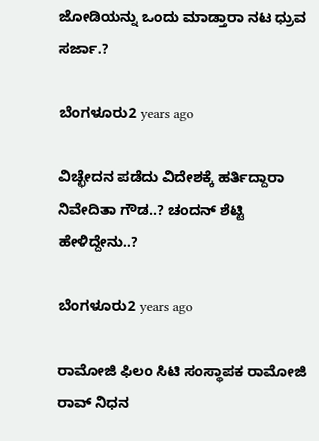ಜೋಡಿಯನ್ನು ಒಂದು ಮಾಡ್ತಾರಾ ನಟ ಧ್ರುವ ಸರ್ಜಾ.?

ಬೆಂಗಳೂರು2 years ago

ವಿಚ್ಛೇದನ ಪಡೆದು ವಿದೇಶಕ್ಕೆ ಹರ್ತಿದ್ದಾರಾ ನಿವೇದಿತಾ ಗೌಡ..? ಚಂದನ್ ಶೆಟ್ಟಿ ಹೇಳಿದ್ದೇನು..?

ಬೆಂಗಳೂರು2 years ago

ರಾಮೋಜಿ ಫಿಲಂ ಸಿಟಿ ಸಂಸ್ಥಾಪಕ ರಾಮೋಜಿ ರಾವ್ ನಿಧನ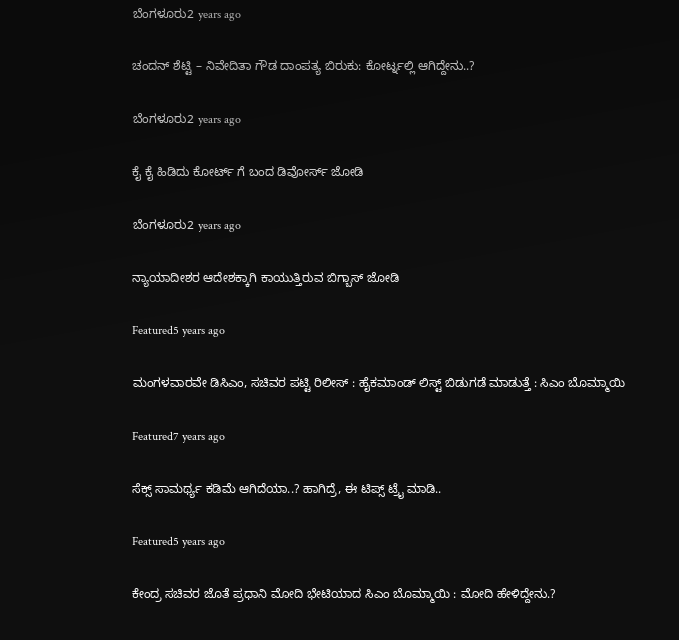ಬೆಂಗಳೂರು2 years ago

ಚಂದನ್ ಶೆಟ್ಟಿ – ನಿವೇದಿತಾ ಗೌಡ ದಾಂಪತ್ಯ ಬಿರುಕು: ಕೋರ್ಟ್ನಲ್ಲಿ ಆಗಿದ್ದೇನು..?

ಬೆಂಗಳೂರು2 years ago

ಕೈ ಕೈ ಹಿಡಿದು ಕೋರ್ಟ್ ಗೆ ಬಂದ ಡಿವೋರ್ಸ್ ಜೋಡಿ

ಬೆಂಗಳೂರು2 years ago

ನ್ಯಾಯಾದೀಶರ ಆದೇಶಕ್ಕಾಗಿ ಕಾಯುತ್ತಿರುವ ಬಿಗ್ಬಾಸ್ ಜೋಡಿ

Featured5 years ago

ಮಂಗಳವಾರವೇ ಡಿಸಿಎಂ, ಸಚಿವರ ಪಟ್ಟಿ ರಿಲೀಸ್ : ಹೈಕಮಾಂಡ್ ಲಿಸ್ಟ್ ಬಿಡುಗಡೆ ಮಾಡುತ್ತೆ : ಸಿಎಂ ಬೊಮ್ಮಾಯಿ

Featured7 years ago

ಸೆಕ್ಸ್ ಸಾಮರ್ಥ್ಯ ಕಡಿಮೆ ಆಗಿದೆಯಾ..? ಹಾಗಿದ್ರೆ, ಈ ಟಿಪ್ಸ್ ಟ್ರೈ ಮಾಡಿ..

Featured5 years ago

ಕೇಂದ್ರ ಸಚಿವರ ಜೊತೆ ಪ್ರಧಾನಿ ಮೋದಿ ಭೇಟಿಯಾದ ಸಿಎಂ ಬೊಮ್ಮಾಯಿ : ಮೋದಿ ಹೇಳಿದ್ದೇನು.?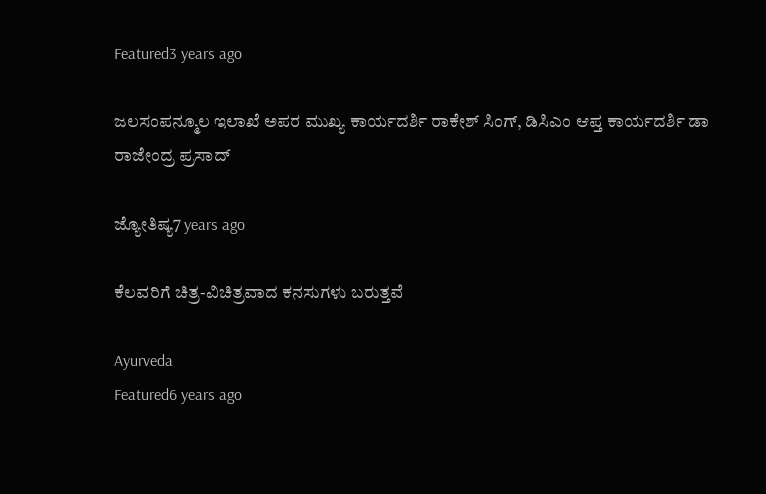Featured3 years ago

ಜಲಸಂಪನ್ಮೂಲ ಇಲಾಖೆ ಅಪರ ಮುಖ್ಯ ಕಾರ್ಯದರ್ಶಿ ರಾಕೇಶ್ ಸಿಂಗ್, ಡಿಸಿಎಂ ಆಪ್ತ ಕಾರ್ಯದರ್ಶಿ ಡಾ ರಾಜೇಂದ್ರ ಪ್ರಸಾದ್

ಜ್ಯೋತಿಷ್ಯ7 years ago

ಕೆಲವರಿಗೆ ಚಿತ್ರ-ವಿಚಿತ್ರವಾದ ಕನಸುಗಳು ಬರುತ್ತವೆ

Ayurveda
Featured6 years ago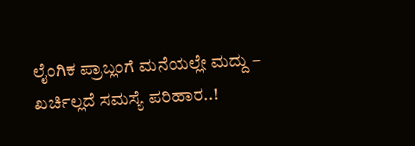ಲೈಂಗಿಕ ಪ್ರಾಬ್ಲಂಗೆ ಮನೆಯಲ್ಲೇ ಮದ್ದು – ಖರ್ಚಿಲ್ಲದೆ ಸಮಸ್ಯೆ ಪರಿಹಾರ..!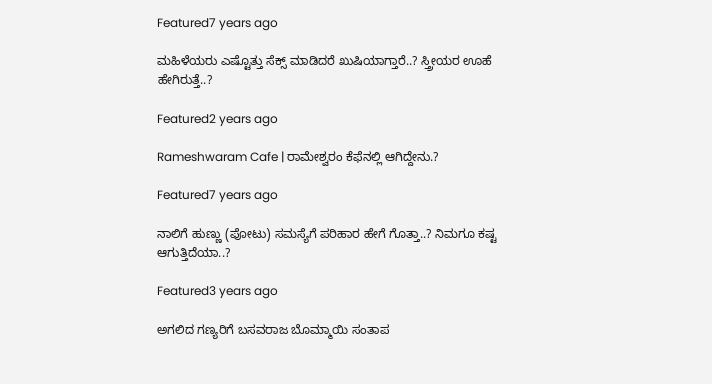Featured7 years ago

ಮಹಿಳೆಯರು ಎಷ್ಟೊತ್ತು ಸೆಕ್ಸ್ ಮಾಡಿದರೆ ಖುಷಿಯಾಗ್ತಾರೆ..? ಸ್ತ್ರೀಯರ ಊಹೆ ಹೇಗಿರುತ್ತೆ..?

Featured2 years ago

Rameshwaram Cafe | ರಾಮೇಶ್ವರಂ ಕೆಫೆನಲ್ಲಿ ಆಗಿದ್ದೇನು.?

Featured7 years ago

ನಾಲಿಗೆ ಹುಣ್ಣು (ಪೋಟು) ಸಮಸ್ಯೆಗೆ ಪರಿಹಾರ ಹೇಗೆ ಗೊತ್ತಾ..? ನಿಮಗೂ ಕಷ್ಟ ಆಗುತ್ತಿದೆಯಾ..?

Featured3 years ago

ಅಗಲಿದ ಗಣ್ಯರಿಗೆ ಬಸವರಾಜ ಬೊಮ್ಮಾಯಿ ಸಂತಾಪ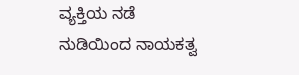ವ್ಯಕ್ತಿಯ ನಡೆ ನುಡಿಯಿಂದ ನಾಯಕತ್ವ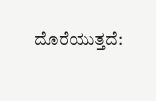ದೊರೆಯುತ್ತದೆ: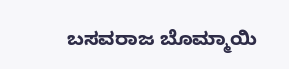ಬಸವರಾಜ ಬೊಮ್ಮಾಯಿ